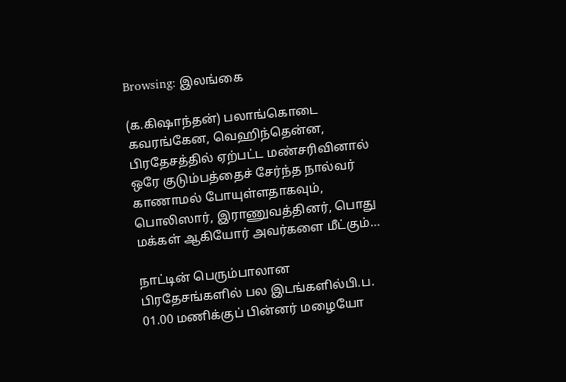Browsing: இலங்கை

(க.கிஷாந்தன்) பலாங்கொடை கவரங்கேன, வெஹிந்தென்ன, பிரதேசத்தில் ஏற்பட்ட மண்சரிவினால் ஒரே குடும்பத்தைச் சேர்ந்த நால்வர் காணாமல் போயுள்ளதாகவும், பொலிஸார், இராணுவத்தினர், பொது மக்கள் ஆகியோர் அவர்களை மீட்கும்…

நாட்டின் பெரும்பாலான பிரதேசங்களில் பல இடங்களில்பி.ப. 01.00 மணிக்குப் பின்னர் மழையோ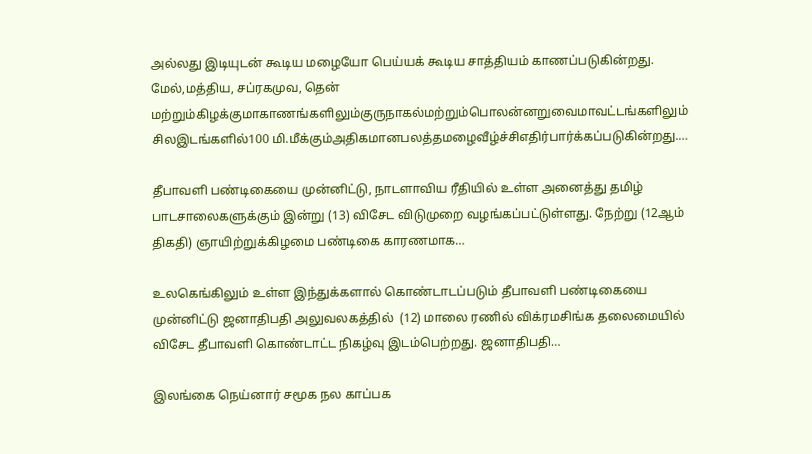அல்லது இடியுடன் கூடிய மழையோ பெய்யக் கூடிய சாத்தியம் காணப்படுகின்றது. மேல்,மத்திய, சப்ரகமுவ, தென் மற்றும்கிழக்குமாகாணங்களிலும்குருநாகல்மற்றும்பொலன்னறுவைமாவட்டங்களிலும் சிலஇடங்களில்100 மி.மீக்கும்அதிகமானபலத்தமழைவீழ்ச்சிஎதிர்பார்க்கப்படுகின்றது.…

தீபாவளி பண்டிகையை முன்னிட்டு, நாடளாவிய ரீதியில் உள்ள அனைத்து தமிழ் பாடசாலைகளுக்கும் இன்று (13) விசேட விடுமுறை வழங்கப்பட்டுள்ளது. நேற்று (12ஆம் திகதி) ஞாயிற்றுக்கிழமை பண்டிகை காரணமாக…

உலகெங்கிலும் உள்ள இந்துக்களால் கொண்டாடப்படும் தீபாவளி பண்டிகையை முன்னிட்டு ஜனாதிபதி அலுவலகத்தில்  (12) மாலை ரணில் விக்ரமசிங்க தலைமையில் விசேட தீபாவளி கொண்டாட்ட நிகழ்வு இடம்பெற்றது. ஜனாதிபதி…

இலங்கை நெய்னார் சமூக நல காப்பக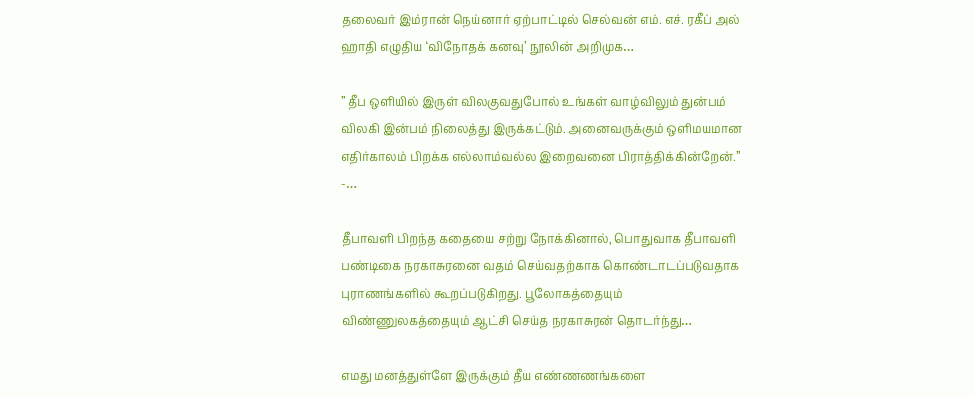தலைவர் இம்ரான் நெய்னார் ஏற்பாட்டில் செல்வன் எம். எச். ரகீப் அல் ஹாதி எழுதிய ‘விநோதக் கனவு’ நூலின் அறிமுக…

” தீப ஒளியில் இருள் விலகுவதுபோல் உங்கள் வாழ்விலும் துன்பம் விலகி இன்பம் நிலைத்து இருக்கட்டும். அனைவருக்கும் ஒளிமயமான எதிர்காலம் பிறக்க எல்லாம்வல்ல இறைவனை பிராத்திக்கின்றேன்.” -…

தீபாவளி பிறந்த கதையை சற்று நோக்கினால், பொதுவாக தீபாவளி பண்டிகை நரகாசுரனை வதம் செய்வதற்காக கொண்டாடப்படுவதாக புராணங்களில் கூறப்படுகிறது. பூலோகத்தையும் விண்ணுலகத்தையும் ஆட்சி செய்த நரகாசுரன் தொடர்ந்து…

எமது மனத்துள்ளே இருக்கும் தீய எண்ணணங்களை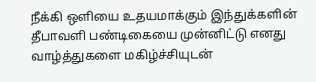நீக்கி ஒளியை உதயமாக்கும் இந்துக்களின் தீபாவளி பண்டிகையை முன்னிட்டு எனது வாழ்த்துகளை மகிழ்ச்சியுடன்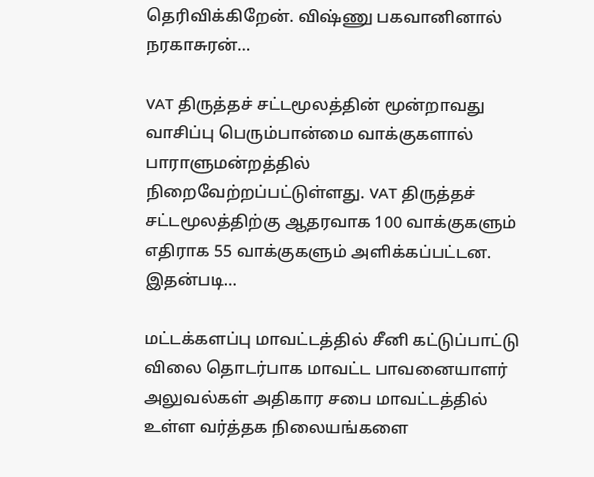தெரிவிக்கிறேன். விஷ்ணு பகவானினால் நரகாசுரன்…

VAT திருத்தச் சட்டமூலத்தின் மூன்றாவது வாசிப்பு பெரும்பான்மை வாக்குகளால் பாராளுமன்றத்தில் நிறைவேற்றப்பட்டுள்ளது. VAT திருத்தச் சட்டமூலத்திற்கு ஆதரவாக 100 வாக்குகளும் எதிராக 55 வாக்குகளும் அளிக்கப்பட்டன. இதன்படி…

மட்டக்களப்பு மாவட்டத்தில் சீனி கட்டுப்பாட்டு விலை தொடர்பாக மாவட்ட பாவனையாளர் அலுவல்கள் அதிகார சபை மாவட்டத்தில் உள்ள வர்த்தக நிலையங்களை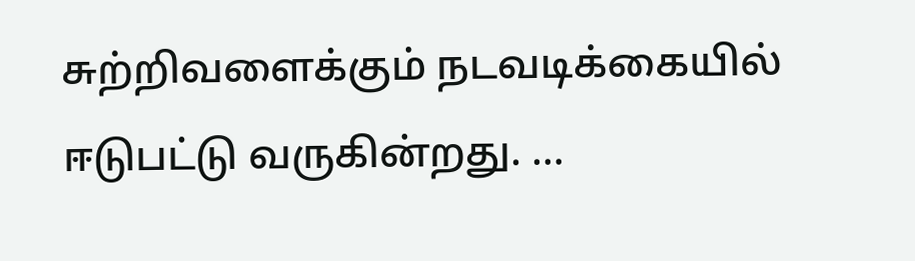சுற்றிவளைக்கும் நடவடிக்கையில் ஈடுபட்டு வருகின்றது. …